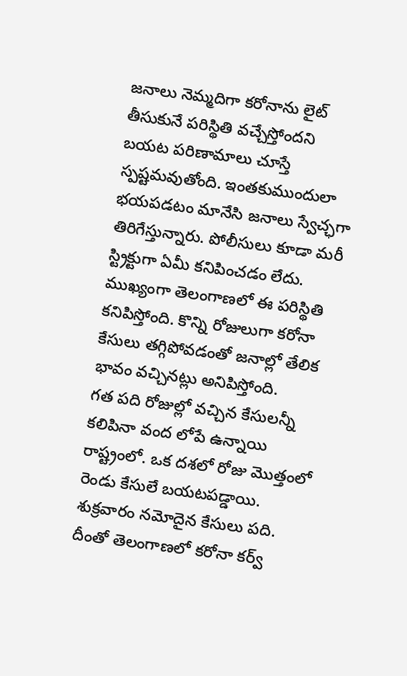జనాలు నెమ్మదిగా కరోనాను లైట్ తీసుకునే పరిస్థితి వచ్చేస్తోందని బయట పరిణామాలు చూస్తే స్పష్టమవుతోంది. ఇంతకుముందులా భయపడటం మానేసి జనాలు స్వేచ్ఛగా తిరిగేస్తున్నారు. పోలీసులు కూడా మరీ స్ట్రిక్టుగా ఏమీ కనిపించడం లేదు. ముఖ్యంగా తెలంగాణలో ఈ పరిస్థితి కనిపిస్తోంది. కొన్ని రోజులుగా కరోనా కేసులు తగ్గిపోవడంతో జనాల్లో తేలిక భావం వచ్చినట్లు అనిపిస్తోంది.
గత పది రోజుల్లో వచ్చిన కేసులన్నీ కలిపినా వంద లోపే ఉన్నాయి రాష్ట్రంలో. ఒక దశలో రోజు మొత్తంలో రెండు కేసులే బయటపడ్డాయి. శుక్రవారం నమోదైన కేసులు పది. దీంతో తెలంగాణలో కరోనా కర్వ్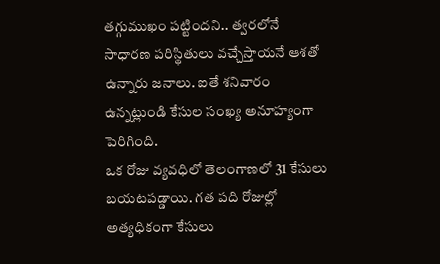తగ్గుముఖం పట్టిందని.. త్వరలోనే సాధారణ పరిస్థితులు వచ్చేస్తాయనే ఆశతో ఉన్నారు జనాలు. ఐతే శనివారం ఉన్నట్లుండి కేసుల సంఖ్య అనూహ్యంగా పెరిగింది.
ఒక రోజు వ్యవధిలో తెలంగాణలో 31 కేసులు బయటపడ్డాయి. గత పది రోజుల్లో అత్యధికంగా కేసులు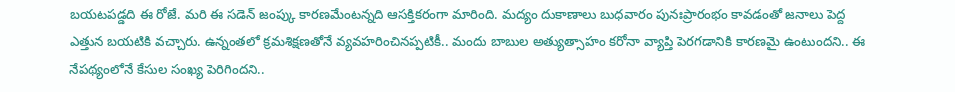బయటపడ్డది ఈ రోజే. మరి ఈ సడెన్ జంప్కు కారణమేంటన్నది ఆసక్తికరంగా మారింది. మద్యం దుకాణాలు బుధవారం పునఃప్రారంభం కావడంతో జనాలు పెద్ద ఎత్తున బయటికి వచ్చారు. ఉన్నంతలో క్రమశిక్షణతోనే వ్యవహరించినప్పటికీ.. మందు బాబుల అత్యుత్సాహం కరోనా వ్యాప్తి పెరగడానికి కారణమై ఉంటుందని.. ఈ నేపథ్యంలోనే కేసుల సంఖ్య పెరిగిందని..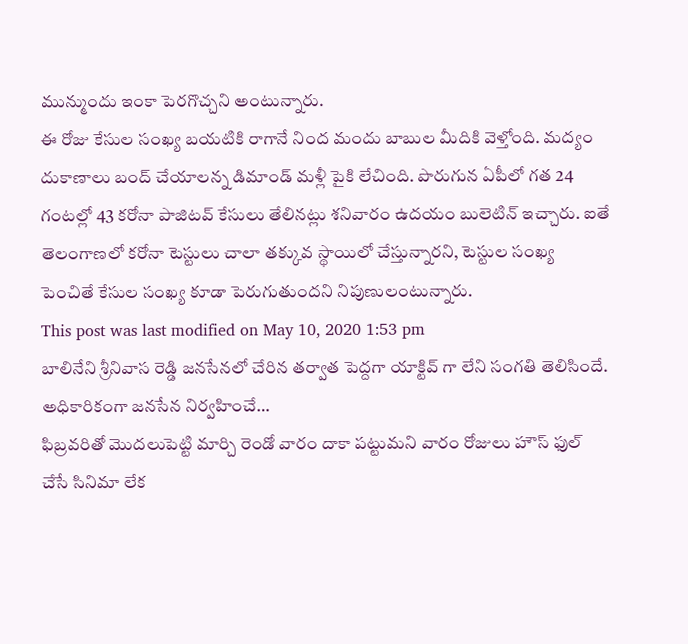మున్ముందు ఇంకా పెరగొచ్చని అంటున్నారు.
ఈ రోజు కేసుల సంఖ్య బయటికి రాగానే నింద మందు బాబుల మీదికి వెళ్తోంది. మద్యం దుకాణాలు బంద్ చేయాలన్న డిమాండ్ మళ్లీ పైకి లేచింది. పొరుగున ఏపీలో గత 24 గంటల్లో 43 కరోనా పాజిటవ్ కేసులు తేలినట్లు శనివారం ఉదయం బులెటిన్ ఇచ్చారు. ఐతే తెలంగాణలో కరోనా టెస్టులు చాలా తక్కువ స్థాయిలో చేస్తున్నారని, టెస్టుల సంఖ్య పెంచితే కేసుల సంఖ్య కూడా పెరుగుతుందని నిపుణులంటున్నారు.
This post was last modified on May 10, 2020 1:53 pm
బాలినేని శ్రీనివాస రెడ్డి జనసేనలో చేరిన తర్వాత పెద్దగా యాక్టివ్ గా లేని సంగతి తెలిసిందే. అధికారికంగా జనసేన నిర్వహించే…
ఫిబ్రవరితో మొదలుపెట్టి మార్చి రెండో వారం దాకా పట్టుమని వారం రోజులు హౌస్ ఫుల్ చేసే సినిమా లేక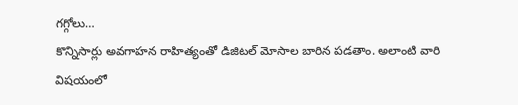గగ్గోలు…
కొన్నిసార్లు అవగాహన రాహిత్యంతో డిజిటల్ మోసాల బారిన పడతాం. అలాంటి వారి విషయంలో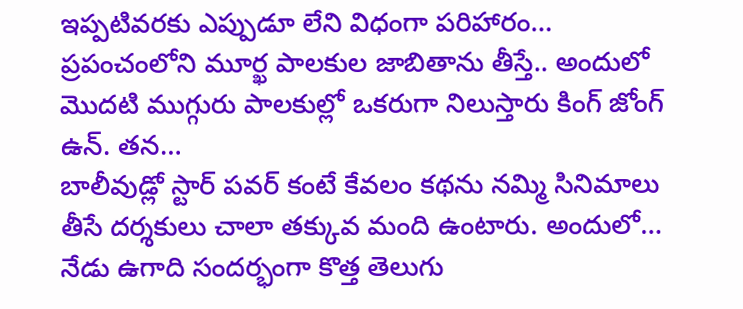ఇప్పటివరకు ఎప్పుడూ లేని విధంగా పరిహారం…
ప్రపంచంలోని మూర్ఖ పాలకుల జాబితాను తీస్తే.. అందులో మొదటి ముగ్గురు పాలకుల్లో ఒకరుగా నిలుస్తారు కింగ్ జోంగ్ ఉన్. తన…
బాలీవుడ్లో స్టార్ పవర్ కంటే కేవలం కథను నమ్మి సినిమాలు తీసే దర్శకులు చాలా తక్కువ మంది ఉంటారు. అందులో…
నేడు ఉగాది సందర్భంగా కొత్త తెలుగు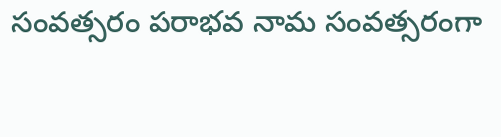సంవత్సరం పరాభవ నామ సంవత్సరంగా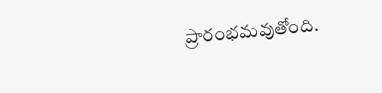ప్రారంభమవుతోంది.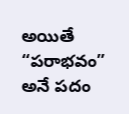అయితే “పరాభవం” అనే పదం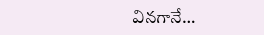వినగానే…